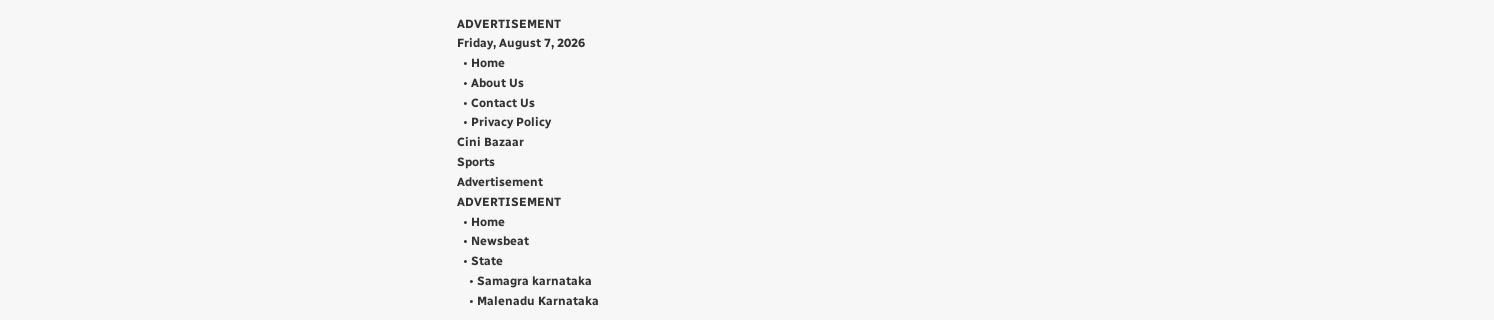ADVERTISEMENT
Friday, August 7, 2026
  • Home
  • About Us
  • Contact Us
  • Privacy Policy
Cini Bazaar
Sports
Advertisement
ADVERTISEMENT
  • Home
  • Newsbeat
  • State
    • Samagra karnataka
    • Malenadu Karnataka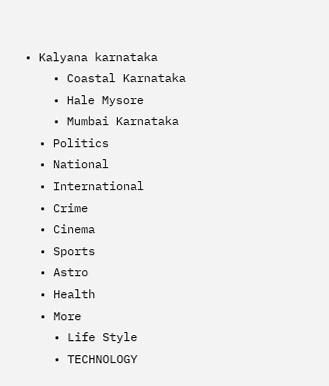• Kalyana karnataka
    • Coastal Karnataka
    • Hale Mysore
    • Mumbai Karnataka
  • Politics
  • National
  • International
  • Crime
  • Cinema
  • Sports
  • Astro
  • Health
  • More
    • Life Style
    • TECHNOLOGY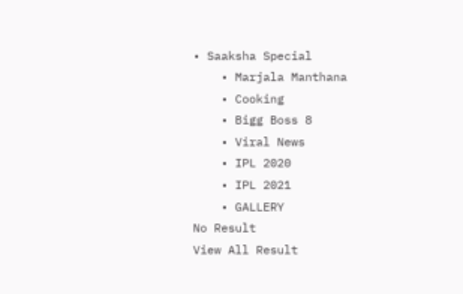• Saaksha Special
    • Marjala Manthana
    • Cooking
    • Bigg Boss 8
    • Viral News
    • IPL 2020
    • IPL 2021
    • GALLERY
No Result
View All Result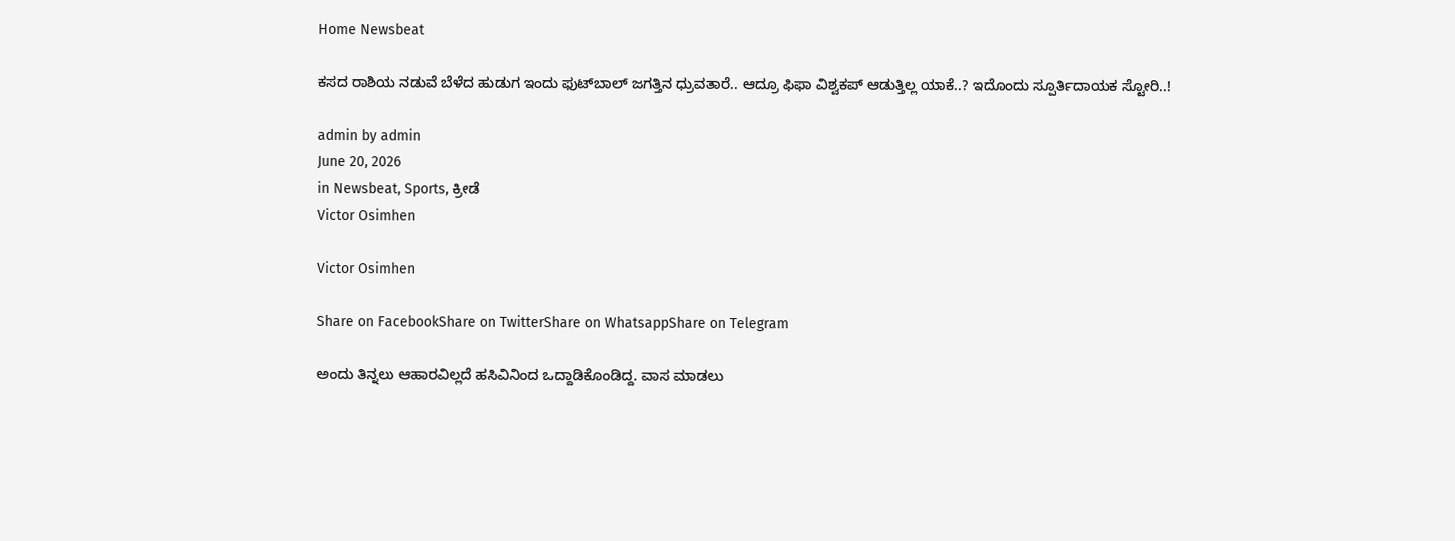Home Newsbeat

ಕಸದ ರಾಶಿಯ ನಡುವೆ ಬೆಳೆದ ಹುಡುಗ ಇಂದು ಫುಟ್‍ಬಾಲ್ ಜಗತ್ತಿನ ಧ್ರುವತಾರೆ.. ಆದ್ರೂ ಫಿಫಾ ವಿಶ್ವಕಪ್ ಆಡುತ್ತಿಲ್ಲ ಯಾಕೆ..? ಇದೊಂದು ಸ್ಪೂರ್ತಿದಾಯಕ ಸ್ಟೋರಿ..!

admin by admin
June 20, 2026
in Newsbeat, Sports, ಕ್ರೀಡೆ
Victor Osimhen

Victor Osimhen

Share on FacebookShare on TwitterShare on WhatsappShare on Telegram

ಅಂದು ತಿನ್ನಲು ಆಹಾರವಿಲ್ಲದೆ ಹಸಿವಿನಿಂದ ಒದ್ದಾಡಿಕೊಂಡಿದ್ದ. ವಾಸ ಮಾಡಲು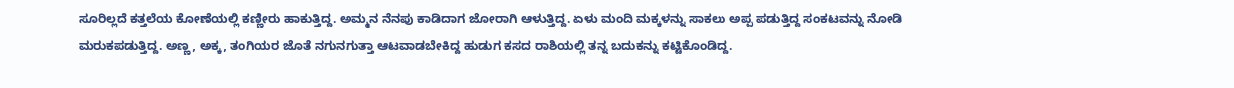ಸೂರಿಲ್ಲದೆ ಕತ್ತಲೆಯ ಕೋಣೆಯಲ್ಲಿ ಕಣ್ಣೀರು ಹಾಕುತ್ತಿದ್ದ. ಅಮ್ಮನ ನೆನಪು ಕಾಡಿದಾಗ ಜೋರಾಗಿ ಆಳುತ್ತಿದ್ದ. ಏಳು ಮಂದಿ ಮಕ್ಕಳನ್ನು ಸಾಕಲು ಅಪ್ಪ ಪಡುತ್ತಿದ್ದ ಸಂಕಟವನ್ನು ನೋಡಿ ಮರುಕಪಡುತ್ತಿದ್ದ. ಅಣ್ಣ, ಅಕ್ಕ, ತಂಗಿಯರ ಜೊತೆ ನಗುನಗುತ್ತಾ ಆಟವಾಡಬೇಕಿದ್ದ ಹುಡುಗ ಕಸದ ರಾಶಿಯಲ್ಲಿ ತನ್ನ ಬದುಕನ್ನು ಕಟ್ಟಿಕೊಂಡಿದ್ದ.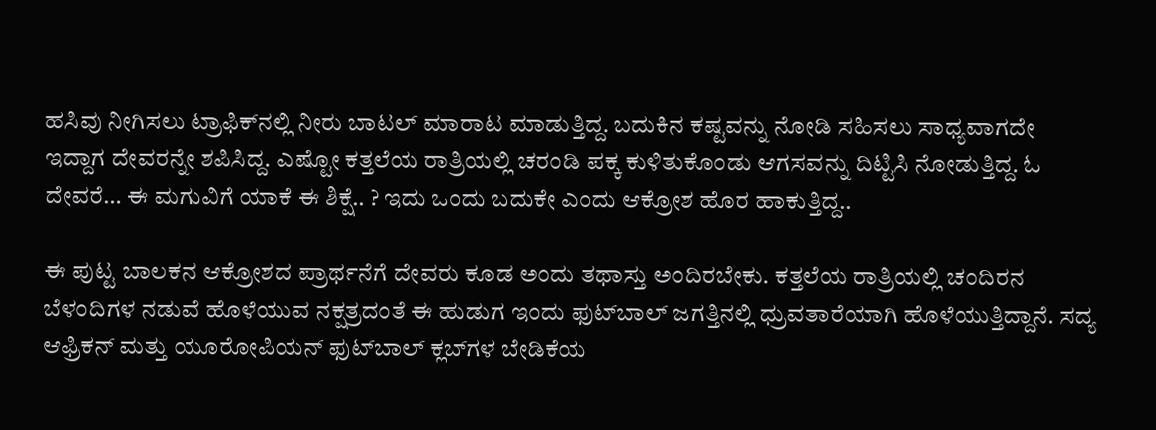ಹಸಿವು ನೀಗಿಸಲು ಟ್ರಾಫಿಕ್‍ನಲ್ಲಿ ನೀರು ಬಾಟಲ್ ಮಾರಾಟ ಮಾಡುತ್ತಿದ್ದ. ಬದುಕಿನ ಕಷ್ಟವನ್ನು ನೋಡಿ ಸಹಿಸಲು ಸಾಧ್ಯವಾಗದೇ ಇದ್ದಾಗ ದೇವರನ್ನೇ ಶಪಿಸಿದ್ದ. ಎಷ್ಟೋ ಕತ್ತಲೆಯ ರಾತ್ರಿಯಲ್ಲಿ ಚರಂಡಿ ಪಕ್ಕ ಕುಳಿತುಕೊಂಡು ಆಗಸವನ್ನು ದಿಟ್ಟಿಸಿ ನೋಡುತ್ತಿದ್ದ. ಓ ದೇವರೆ… ಈ ಮಗುವಿಗೆ ಯಾಕೆ ಈ ಶಿಕ್ಷೆ.. ? ಇದು ಒಂದು ಬದುಕೇ ಎಂದು ಆಕ್ರೋಶ ಹೊರ ಹಾಕುತ್ತಿದ್ದ..

ಈ ಪುಟ್ಟ ಬಾಲಕನ ಆಕ್ರೋಶದ ಪ್ರಾರ್ಥನೆಗೆ ದೇವರು ಕೂಡ ಅಂದು ತಥಾಸ್ತು ಅಂದಿರಬೇಕು. ಕತ್ತಲೆಯ ರಾತ್ರಿಯಲ್ಲಿ ಚಂದಿರನ ಬೆಳಂದಿಗಳ ನಡುವೆ ಹೊಳೆಯುವ ನಕ್ಷತ್ರದಂತೆ ಈ ಹುಡುಗ ಇಂದು ಫುಟ್‍ಬಾಲ್ ಜಗತ್ತಿನಲ್ಲಿ ಧ್ರುವತಾರೆಯಾಗಿ ಹೊಳೆಯುತ್ತಿದ್ದಾನೆ. ಸದ್ಯ ಆಫ್ರಿಕನ್ ಮತ್ತು ಯೂರೋಪಿಯನ್ ಫುಟ್‍ಬಾಲ್ ಕ್ಲಬ್‍ಗಳ ಬೇಡಿಕೆಯ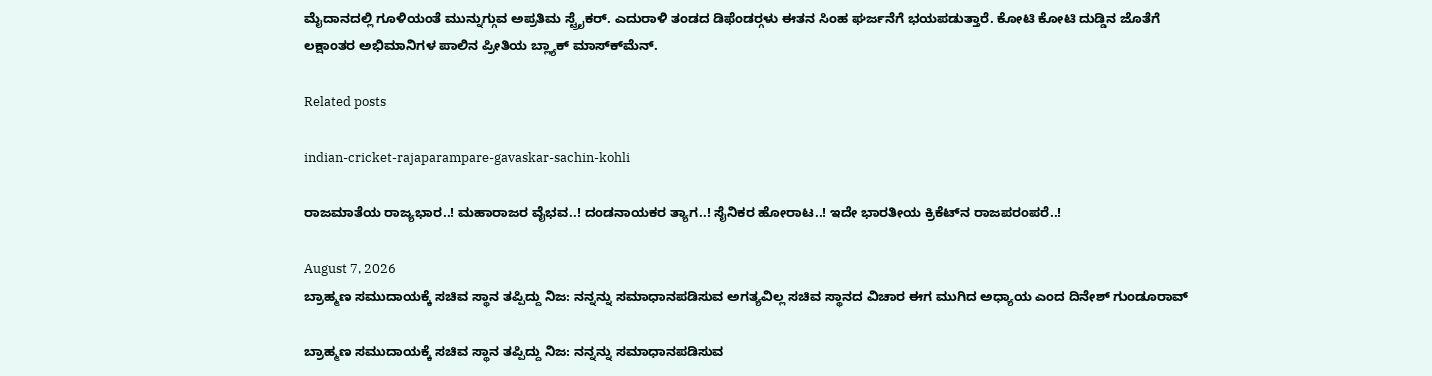ಮೈದಾನದಲ್ಲಿ ಗೂಳಿಯಂತೆ ಮುನ್ನುಗ್ಗುವ ಅಪ್ರತಿಮ ಸ್ಟ್ರೈಕರ್. ಎದುರಾಳಿ ತಂಡದ ಡಿಫೆಂಡರ್‍ಗಳು ಈತನ ಸಿಂಹ ಘರ್ಜನೆಗೆ ಭಯಪಡುತ್ತಾರೆ. ಕೋಟಿ ಕೋಟಿ ದುಡ್ಡಿನ ಜೊತೆಗೆ ಲಕ್ಷಾಂತರ ಅಭಿಮಾನಿಗಳ ಪಾಲಿನ ಪ್ರೀತಿಯ ಬ್ಲ್ಯಾಕ್ ಮಾಸ್ಕ್‍ಮೆನ್.

Related posts

indian-cricket-rajaparampare-gavaskar-sachin-kohli

ರಾಜಮಾತೆಯ ರಾಜ್ಯಭಾರ..! ಮಹಾರಾಜರ ವೈಭವ..! ದಂಡನಾಯಕರ ತ್ಯಾಗ..! ಸೈನಿಕರ ಹೋರಾಟ..! ಇದೇ ಭಾರತೀಯ ಕ್ರಿಕೆಟ್‍ನ ರಾಜಪರಂಪರೆ..!

August 7, 2026
ಬ್ರಾಹ್ಮಣ ಸಮುದಾಯಕ್ಕೆ ಸಚಿವ ಸ್ಥಾನ ತಪ್ಪಿದ್ದು ನಿಜ: ನನ್ನನ್ನು ಸಮಾಧಾನಪಡಿಸುವ ಅಗತ್ಯವಿಲ್ಲ ಸಚಿವ ಸ್ಥಾನದ ವಿಚಾರ ಈಗ ಮುಗಿದ ಅಧ್ಯಾಯ ಎಂದ ದಿನೇಶ್‌ ಗುಂಡೂರಾವ್

ಬ್ರಾಹ್ಮಣ ಸಮುದಾಯಕ್ಕೆ ಸಚಿವ ಸ್ಥಾನ ತಪ್ಪಿದ್ದು ನಿಜ: ನನ್ನನ್ನು ಸಮಾಧಾನಪಡಿಸುವ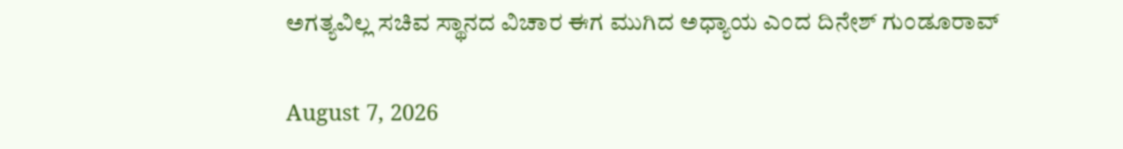ಅಗತ್ಯವಿಲ್ಲ ಸಚಿವ ಸ್ಥಾನದ ವಿಚಾರ ಈಗ ಮುಗಿದ ಅಧ್ಯಾಯ ಎಂದ ದಿನೇಶ್‌ ಗುಂಡೂರಾವ್

August 7, 2026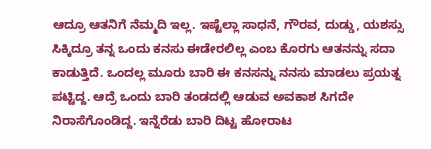ಆದ್ರೂ ಆತನಿಗೆ ನೆಮ್ಮದಿ ಇಲ್ಲ. ಇಷ್ಟೆಲ್ಲಾ ಸಾಧನೆ, ಗೌರವ, ದುಡ್ಡು, ಯಶಸ್ಸು ಸಿಕ್ಕಿದ್ರೂ ತನ್ನ ಒಂದು ಕನಸು ಈಡೇರಲಿಲ್ಲ ಎಂಬ ಕೊರಗು ಆತನನ್ನು ಸದಾ ಕಾಡುತ್ತಿದೆ. ಒಂದಲ್ಲ ಮೂರು ಬಾರಿ ಈ ಕನಸನ್ನು ನನಸು ಮಾಡಲು ಪ್ರಯತ್ನ ಪಟ್ಟಿದ್ದ. ಆದ್ರೆ ಒಂದು ಬಾರಿ ತಂಡದಲ್ಲಿ ಆಡುವ ಅವಕಾಶ ಸಿಗದೇ ನಿರಾಸೆಗೊಂಡಿದ್ದ. ಇನ್ನೆರೆಡು ಬಾರಿ ದಿಟ್ಟ ಹೋರಾಟ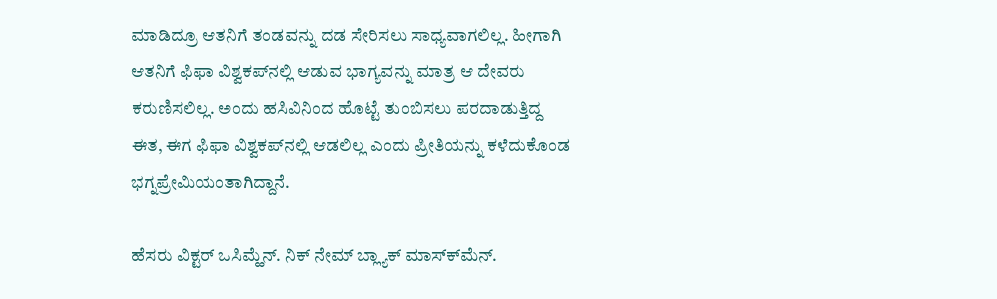ಮಾಡಿದ್ರೂ ಆತನಿಗೆ ತಂಡವನ್ನು ದಡ ಸೇರಿಸಲು ಸಾಧ್ಯವಾಗಲಿಲ್ಲ. ಹೀಗಾಗಿ ಆತನಿಗೆ ಫಿಫಾ ವಿಶ್ವಕಪ್‍ನಲ್ಲಿ ಆಡುವ ಭಾಗ್ಯವನ್ನು ಮಾತ್ರ ಆ ದೇವರು ಕರುಣಿಸಲಿಲ್ಲ. ಅಂದು ಹಸಿವಿನಿಂದ ಹೊಟ್ಟೆ ತುಂಬಿಸಲು ಪರದಾಡುತ್ತಿದ್ದ ಈತ, ಈಗ ಫಿಫಾ ವಿಶ್ವಕಪ್‍ನಲ್ಲಿ ಆಡಲಿಲ್ಲ ಎಂದು ಪ್ರೀತಿಯನ್ನು ಕಳೆದುಕೊಂಡ ಭಗ್ನಪ್ರೇಮಿಯಂತಾಗಿದ್ದಾನೆ.

ಹೆಸರು ವಿಕ್ಟರ್ ಒಸಿಮ್ಹೆನ್. ನಿಕ್ ನೇಮ್ ಬ್ಲ್ಯಾಕ್ ಮಾಸ್ಕ್‍ಮೆನ್.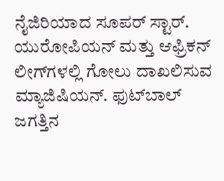ನೈಜಿರಿಯಾದ ಸೂಪರ್ ಸ್ಟಾರ್. ಯುರೋಪಿಯನ್ ಮತ್ತು ಆಫ್ರಿಕನ್ ಲೀಗ್‍ಗಳಲ್ಲಿ ಗೋಲು ದಾಖಲಿಸುವ ಮ್ಯಾಜಿಷಿಯನ್. ಫುಟ್‍ಬಾಲ್ ಜಗತ್ತಿನ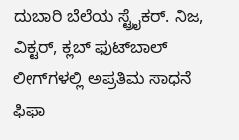ದುಬಾರಿ ಬೆಲೆಯ ಸ್ಟ್ರೈಕರ್. ನಿಜ, ವಿಕ್ಟರ್, ಕ್ಲಬ್ ಫುಟ್‍ಬಾಲ್ ಲೀಗ್‍ಗಳಲ್ಲಿ ಅಪ್ರತಿಮ ಸಾಧನೆ ಫಿಫಾ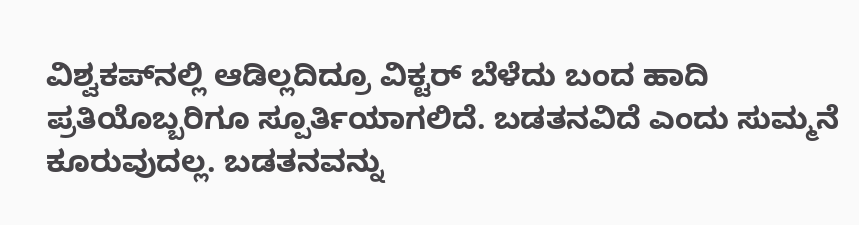ವಿಶ್ವಕಪ್‍ನಲ್ಲಿ ಆಡಿಲ್ಲದಿದ್ರೂ ವಿಕ್ಟರ್ ಬೆಳೆದು ಬಂದ ಹಾದಿ ಪ್ರತಿಯೊಬ್ಬರಿಗೂ ಸ್ಪೂರ್ತಿಯಾಗಲಿದೆ. ಬಡತನವಿದೆ ಎಂದು ಸುಮ್ಮನೆ ಕೂರುವುದಲ್ಲ. ಬಡತನವನ್ನು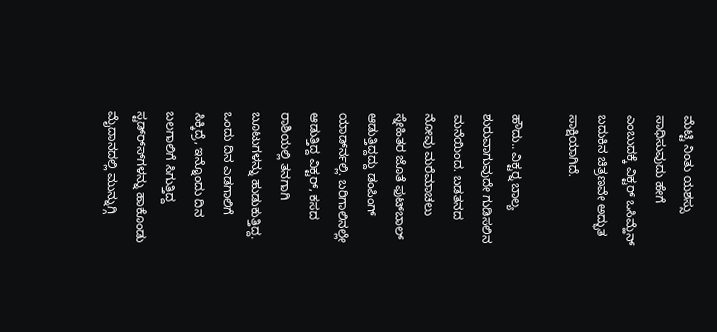ಮೆಟ್ಟಿ ನಿಂತು ಯಶಸ್ಸು ಸಾಧಿಸುವುದು ಹೇಗೆ ಎಂಬುದಕ್ಕೆ ವಿಕ್ಟರ್ ಒಸಿಮ್ಹೆನ್ ಬದುಕಿನ ಚಿತ್ರಣವೇ ಅದ್ಭುತ ಸಾಕ್ಷಿಯಾಗಿದೆ.

ಹೌದು.. ವಿಕ್ಟರ್‍ನ ಬಾಲ್ಯ ಶುರುವಾಗುವುದೇ ಗುಡಿಸಲಿನ ಮನೆಯಿಂದ. ಬಡತನದ ನೋವು ಮರೆಮಾಚಲು ಸ್ನೇಹಿತರ ಜೊತೆ ಫುಟ್‍ಬಾಲ್ ಆಡುತ್ತಿದ್ದದ್ದು ಡಂಪಿಂಗ್ ಯಾರ್ಡ್‍ನಲ್ಲಿ. ಬರಿಗಾಲಿನಲ್ಲೇ ಆಡುತ್ತಿದ್ದ ವಿಕ್ಟರ್, ಕಸದ ರಾಶಿಯಲ್ಲಿ ತನಗಾಗಿ ಬೂಟುಗಳನ್ನು ಹುಡುಕುತ್ತಿದ್ದ. ಒಂದು ದಿನ ಎಡಗಾಲಿಗೆ ಸಿಕ್ಕಿದ್ರೆ, ಇನ್ನೊಂದು ದಿನ ಬಲಗಾಲಿಗೆ ಸಿಗುತ್ತಿದ್ದ ಸ್ಟಡ್ರ್ಸ್‍ಗಳನ್ನು ಹಾಕೊಂಡು ಮೈದಾನದಲ್ಲಿ ಮುನ್ನುಗ್ಗಿ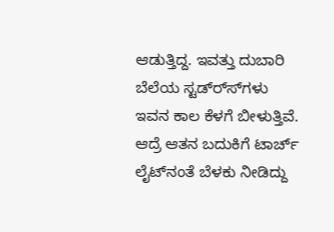ಆಡುತ್ತಿದ್ದ. ಇವತ್ತು ದುಬಾರಿ ಬೆಲೆಯ ಸ್ಟಡ್ರ್ಸ್‍ಗಳು ಇವನ ಕಾಲ ಕೆಳಗೆ ಬೀಳುತ್ತಿವೆ. ಆದ್ರೆ ಆತನ ಬದುಕಿಗೆ ಟಾರ್ಚ್ ಲೈಟ್‍ನಂತೆ ಬೆಳಕು ನೀಡಿದ್ದು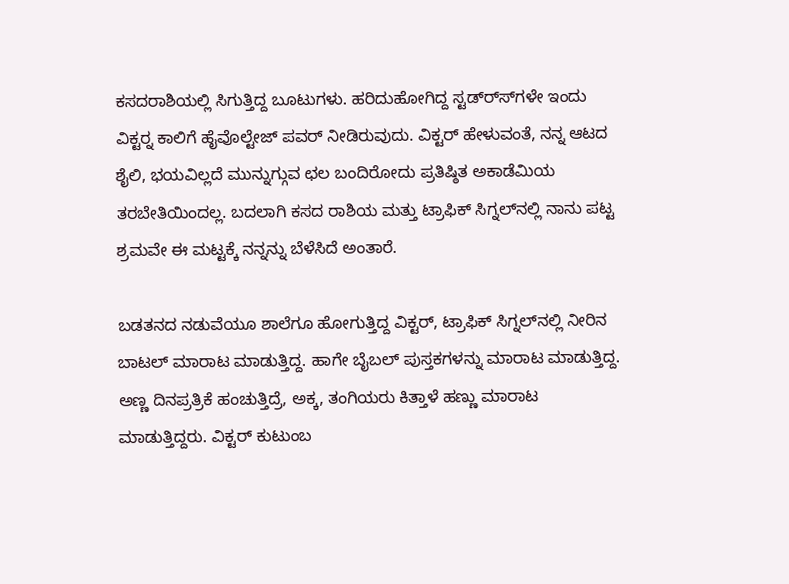ಕಸದರಾಶಿಯಲ್ಲಿ ಸಿಗುತ್ತಿದ್ದ ಬೂಟುಗಳು. ಹರಿದುಹೋಗಿದ್ದ ಸ್ಟಡ್ರ್ಸ್‍ಗಳೇ ಇಂದು ವಿಕ್ಟರ್‍ನ ಕಾಲಿಗೆ ಹೈವೊಲ್ಟೇಜ್ ಪವರ್ ನೀಡಿರುವುದು. ವಿಕ್ಟರ್ ಹೇಳುವಂತೆ, ನನ್ನ ಆಟದ ಶೈಲಿ, ಭಯವಿಲ್ಲದೆ ಮುನ್ನುಗ್ಗುವ ಛಲ ಬಂದಿರೋದು ಪ್ರತಿಷ್ಠಿತ ಅಕಾಡೆಮಿಯ ತರಬೇತಿಯಿಂದಲ್ಲ. ಬದಲಾಗಿ ಕಸದ ರಾಶಿಯ ಮತ್ತು ಟ್ರಾಫಿಕ್ ಸಿಗ್ನಲ್‍ನಲ್ಲಿ ನಾನು ಪಟ್ಟ ಶ್ರಮವೇ ಈ ಮಟ್ಟಕ್ಕೆ ನನ್ನನ್ನು ಬೆಳೆಸಿದೆ ಅಂತಾರೆ.

ಬಡತನದ ನಡುವೆಯೂ ಶಾಲೆಗೂ ಹೋಗುತ್ತಿದ್ದ ವಿಕ್ಟರ್, ಟ್ರಾಫಿಕ್ ಸಿಗ್ನಲ್‍ನಲ್ಲಿ ನೀರಿನ ಬಾಟಲ್ ಮಾರಾಟ ಮಾಡುತ್ತಿದ್ದ. ಹಾಗೇ ಬೈಬಲ್ ಪುಸ್ತಕಗಳನ್ನು ಮಾರಾಟ ಮಾಡುತ್ತಿದ್ದ. ಅಣ್ಣ ದಿನಪ್ರತ್ರಿಕೆ ಹಂಚುತ್ತಿದ್ರೆ, ಅಕ್ಕ, ತಂಗಿಯರು ಕಿತ್ತಾಳೆ ಹಣ್ಣು ಮಾರಾಟ ಮಾಡುತ್ತಿದ್ದರು. ವಿಕ್ಟರ್ ಕುಟುಂಬ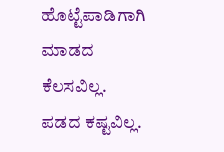ಹೊಟ್ಟೆಪಾಡಿಗಾಗಿ ಮಾಡದ ಕೆಲಸವಿಲ್ಲ. ಪಡದ ಕಷ್ಟವಿಲ್ಲ.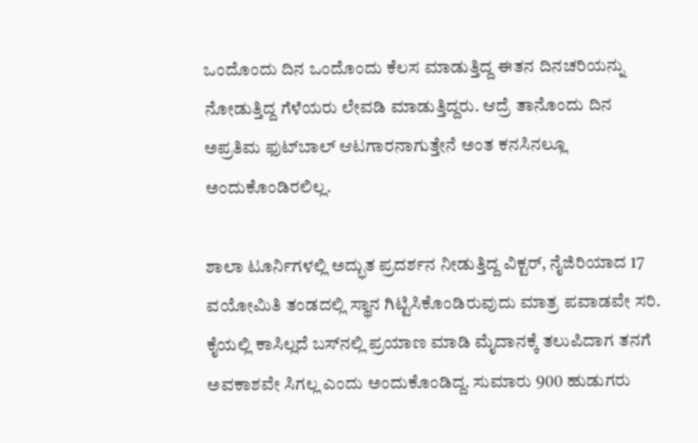ಒಂದೊಂದು ದಿನ ಒಂದೊಂದು ಕೆಲಸ ಮಾಡುತ್ತಿದ್ದ ಈತನ ದಿನಚರಿಯನ್ನು ನೋಡುತ್ತಿದ್ದ ಗೆಳೆಯರು ಲೇವಡಿ ಮಾಡುತ್ತಿದ್ದರು. ಆದ್ರೆ ತಾನೊಂದು ದಿನ ಅಪ್ರತಿಮ ಫುಟ್‍ಬಾಲ್ ಆಟಗಾರನಾಗುತ್ತೇನೆ ಅಂತ ಕನಸಿನಲ್ಲೂ ಅಂದುಕೊಂಡಿರಲಿಲ್ಲ.

ಶಾಲಾ ಟೂರ್ನಿಗಳಲ್ಲಿ ಅದ್ಭುತ ಪ್ರದರ್ಶನ ನೀಡುತ್ತಿದ್ದ ವಿಕ್ಟರ್, ನೈಜಿರಿಯಾದ 17 ವಯೋಮಿತಿ ತಂಡದಲ್ಲಿ ಸ್ಥಾನ ಗಿಟ್ಟಿಸಿಕೊಂಡಿರುವುದು ಮಾತ್ರ ಪವಾಡವೇ ಸರಿ. ಕೈಯಲ್ಲಿ ಕಾಸಿಲ್ಲದೆ ಬಸ್‍ನಲ್ಲಿ ಪ್ರಯಾಣ ಮಾಡಿ ಮೈದಾನಕ್ಕೆ ತಲುಪಿದಾಗ ತನಗೆ ಅವಕಾಶವೇ ಸಿಗಲ್ಲ ಎಂದು ಅಂದುಕೊಂಡಿದ್ದ. ಸುಮಾರು 900 ಹುಡುಗರು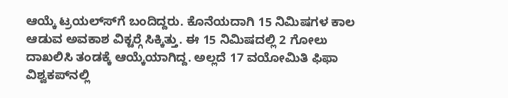ಆಯ್ಕೆ ಟ್ರಯಲ್ಸ್‍ಗೆ ಬಂದಿದ್ದರು. ಕೊನೆಯದಾಗಿ 15 ನಿಮಿಷಗಳ ಕಾಲ ಆಡುವ ಅವಕಾಶ ವಿಕ್ಟರ್‍ಗೆ ಸಿಕ್ಕಿತ್ತು. ಈ 15 ನಿಮಿಷದಲ್ಲಿ 2 ಗೋಲು ದಾಖಲಿಸಿ ತಂಡಕ್ಕೆ ಆಯ್ಕೆಯಾಗಿದ್ದ. ಅಲ್ಲದೆ 17 ವಯೋಮಿತಿ ಫಿಫಾ ವಿಶ್ವಕಪ್‍ನಲ್ಲಿ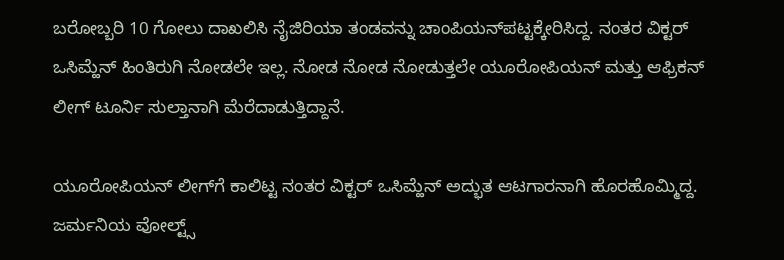ಬರೋಬ್ಬರಿ 10 ಗೋಲು ದಾಖಲಿಸಿ ನೈಜಿರಿಯಾ ತಂಡವನ್ನು ಚಾಂಪಿಯನ್‍ಪಟ್ಟಕ್ಕೇರಿಸಿದ್ದ. ನಂತರ ವಿಕ್ಟರ್ ಒಸಿಮ್ಹೆನ್ ಹಿಂತಿರುಗಿ ನೋಡಲೇ ಇಲ್ಲ. ನೋಡ ನೋಡ ನೋಡುತ್ತಲೇ ಯೂರೋಪಿಯನ್ ಮತ್ತು ಆಫ್ರಿಕನ್ ಲೀಗ್ ಟೂರ್ನಿ ಸುಲ್ತಾನಾಗಿ ಮೆರೆದಾಡುತ್ತಿದ್ದಾನೆ.

ಯೂರೋಪಿಯನ್ ಲೀಗ್‍ಗೆ ಕಾಲಿಟ್ಟ ನಂತರ ವಿಕ್ಟರ್ ಒಸಿಮ್ಹೆನ್ ಅದ್ಭುತ ಆಟಗಾರನಾಗಿ ಹೊರಹೊಮ್ಮಿದ್ದ. ಜರ್ಮನಿಯ ವೋಲ್ಟ್ಸ್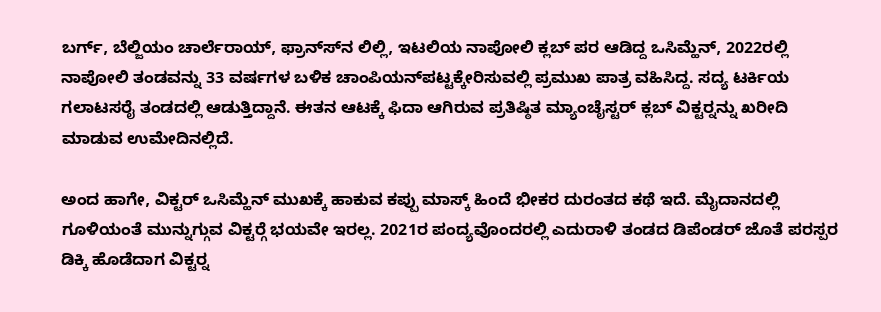ಬರ್ಗ್, ಬೆಲ್ಜಿಯಂ ಚಾರ್ಲೆರಾಯ್, ಫ್ರಾನ್ಸ್‍ನ ಲಿಲ್ಲಿ, ಇಟಲಿಯ ನಾಪೋಲಿ ಕ್ಲಬ್ ಪರ ಆಡಿದ್ದ ಒಸಿಮ್ಹೆನ್, 2022ರಲ್ಲಿ ನಾಪೋಲಿ ತಂಡವನ್ನು 33 ವರ್ಷಗಳ ಬಳಿಕ ಚಾಂಪಿಯನ್‍ಪಟ್ಟಕ್ಕೇರಿಸುವಲ್ಲಿ ಪ್ರಮುಖ ಪಾತ್ರ ವಹಿಸಿದ್ದ. ಸದ್ಯ ಟರ್ಕಿಯ ಗಲಾಟಸರೈ ತಂಡದಲ್ಲಿ ಆಡುತ್ತಿದ್ದಾನೆ. ಈತನ ಆಟಕ್ಕೆ ಫಿದಾ ಆಗಿರುವ ಪ್ರತಿಷ್ಠಿತ ಮ್ಯಾಂಚೈಸ್ಟರ್ ಕ್ಲಬ್ ವಿಕ್ಟರ್‍ನನ್ನು ಖರೀದಿ ಮಾಡುವ ಉಮೇದಿನಲ್ಲಿದೆ.

ಅಂದ ಹಾಗೇ, ವಿಕ್ಟರ್ ಒಸಿಮ್ಹೆನ್ ಮುಖಕ್ಕೆ ಹಾಕುವ ಕಪ್ಪು ಮಾಸ್ಕ್ ಹಿಂದೆ ಭೀಕರ ದುರಂತದ ಕಥೆ ಇದೆ. ಮೈದಾನದಲ್ಲಿ ಗೂಳಿಯಂತೆ ಮುನ್ನುಗ್ಗುವ ವಿಕ್ಟರ್‍ಗೆ ಭಯವೇ ಇರಲ್ಲ. 2021ರ ಪಂದ್ಯವೊಂದರಲ್ಲಿ ಎದುರಾಳಿ ತಂಡದ ಡಿಪೆಂಡರ್ ಜೊತೆ ಪರಸ್ಪರ ಡಿಕ್ಕಿ ಹೊಡೆದಾಗ ವಿಕ್ಟರ್‍ನ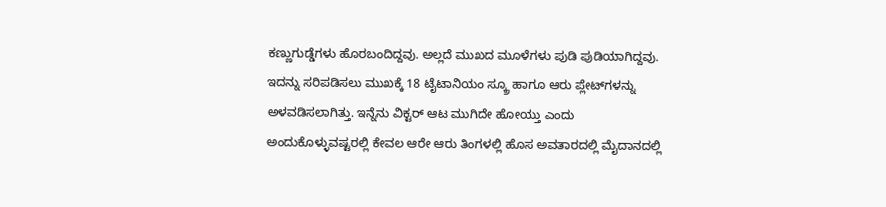ಕಣ್ಣುಗುಡ್ಡೆಗಳು ಹೊರಬಂದಿದ್ದವು. ಅಲ್ಲದೆ ಮುಖದ ಮೂಳೆಗಳು ಪುಡಿ ಪುಡಿಯಾಗಿದ್ದವು. ಇದನ್ನು ಸರಿಪಡಿಸಲು ಮುಖಕ್ಕೆ 18 ಟೈಟಾನಿಯಂ ಸ್ಕ್ರೂ ಹಾಗೂ ಆರು ಪ್ಲೇಟ್‍ಗಳನ್ನು ಅಳವಡಿಸಲಾಗಿತ್ತು. ಇನ್ನೆನು ವಿಕ್ಟರ್ ಆಟ ಮುಗಿದೇ ಹೋಯ್ತು ಎಂದು ಅಂದುಕೊಳ್ಳುವಷ್ಟರಲ್ಲಿ ಕೇವಲ ಆರೇ ಆರು ತಿಂಗಳಲ್ಲಿ ಹೊಸ ಅವತಾರದಲ್ಲಿ ಮೈದಾನದಲ್ಲಿ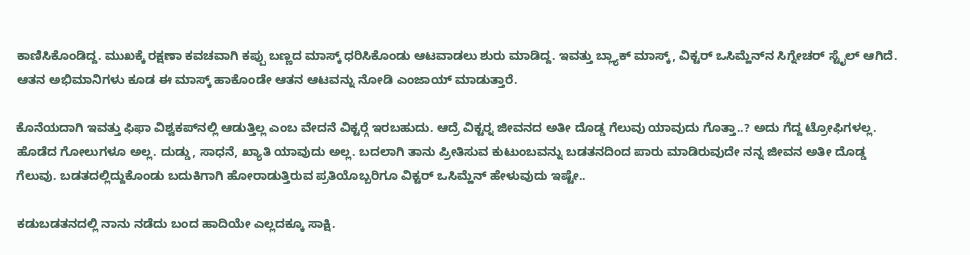ಕಾಣಿಸಿಕೊಂಡಿದ್ದ. ಮುಖಕ್ಕೆ ರಕ್ಷಣಾ ಕವಚವಾಗಿ ಕಪ್ಪು ಬಣ್ಣದ ಮಾಸ್ಕ್ ಧರಿಸಿಕೊಂಡು ಆಟವಾಡಲು ಶುರು ಮಾಡಿದ್ದ. ಇವತ್ತು ಬ್ಲ್ಯಾಕ್ ಮಾಸ್ಕ್, ವಿಕ್ಟರ್ ಒಸಿಮ್ಹೆನ್‍ನ ಸಿಗ್ನೇಚರ್ ಸ್ಟೈಲ್ ಆಗಿದೆ. ಆತನ ಅಭಿಮಾನಿಗಳು ಕೂಡ ಈ ಮಾಸ್ಕ್ ಹಾಕೊಂಡೇ ಆತನ ಆಟವನ್ನು ನೋಡಿ ಎಂಜಾಯ್ ಮಾಡುತ್ತಾರೆ.

ಕೊನೆಯದಾಗಿ ಇವತ್ತು ಫಿಫಾ ವಿಶ್ವಕಪ್‍ನಲ್ಲಿ ಆಡುತ್ತಿಲ್ಲ ಎಂಬ ವೇದನೆ ವಿಕ್ಟರ್‍ಗೆ ಇರಬಹುದು. ಆದ್ರೆ ವಿಕ್ಟರ್‍ನ ಜೀವನದ ಅತೀ ದೊಡ್ಡ ಗೆಲುವು ಯಾವುದು ಗೊತ್ತಾ..? ಅದು ಗೆದ್ದ ಟ್ರೋಫಿಗಳಲ್ಲ. ಹೊಡೆದ ಗೋಲುಗಳೂ ಅಲ್ಲ. ದುಡ್ಡು, ಸಾಧನೆ, ಖ್ಯಾತಿ ಯಾವುದು ಅಲ್ಲ. ಬದಲಾಗಿ ತಾನು ಪ್ರೀತಿಸುವ ಕುಟುಂಬವನ್ನು ಬಡತನದಿಂದ ಪಾರು ಮಾಡಿರುವುದೇ ನನ್ನ ಜೀವನ ಅತೀ ದೊಡ್ಡ ಗೆಲುವು. ಬಡತದಲ್ಲಿದ್ದುಕೊಂಡು ಬದುಕಿಗಾಗಿ ಹೋರಾಡುತ್ತಿರುವ ಪ್ರತಿಯೊಬ್ಬರಿಗೂ ವಿಕ್ಟರ್ ಒಸಿಮ್ಹೆನ್ ಹೇಳುವುದು ಇಷ್ಟೇ..

ಕಡುಬಡತನದಲ್ಲಿ ನಾನು ನಡೆದು ಬಂದ ಹಾದಿಯೇ ಎಲ್ಲದಕ್ಕೂ ಸಾಕ್ಷಿ.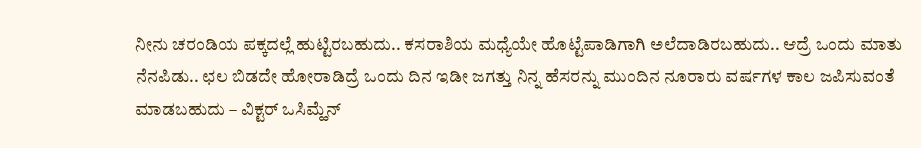ನೀನು ಚರಂಡಿಯ ಪಕ್ಕದಲ್ಲೆ ಹುಟ್ಟಿರಬಹುದು.. ಕಸರಾಶಿಯ ಮಧ್ಯೆಯೇ ಹೊಟ್ಟೆಪಾಡಿಗಾಗಿ ಅಲೆದಾಡಿರಬಹುದು.. ಆದ್ರೆ ಒಂದು ಮಾತು ನೆನಪಿಡು.. ಛಲ ಬಿಡದೇ ಹೋರಾಡಿದ್ರೆ ಒಂದು ದಿನ ಇಡೀ ಜಗತ್ತು ನಿನ್ನ ಹೆಸರನ್ನು ಮುಂದಿನ ನೂರಾರು ವರ್ಷಗಳ ಕಾಲ ಜಪಿಸುವಂತೆ ಮಾಡಬಹುದು – ವಿಕ್ಟರ್ ಒಸಿಮ್ಹೆನ್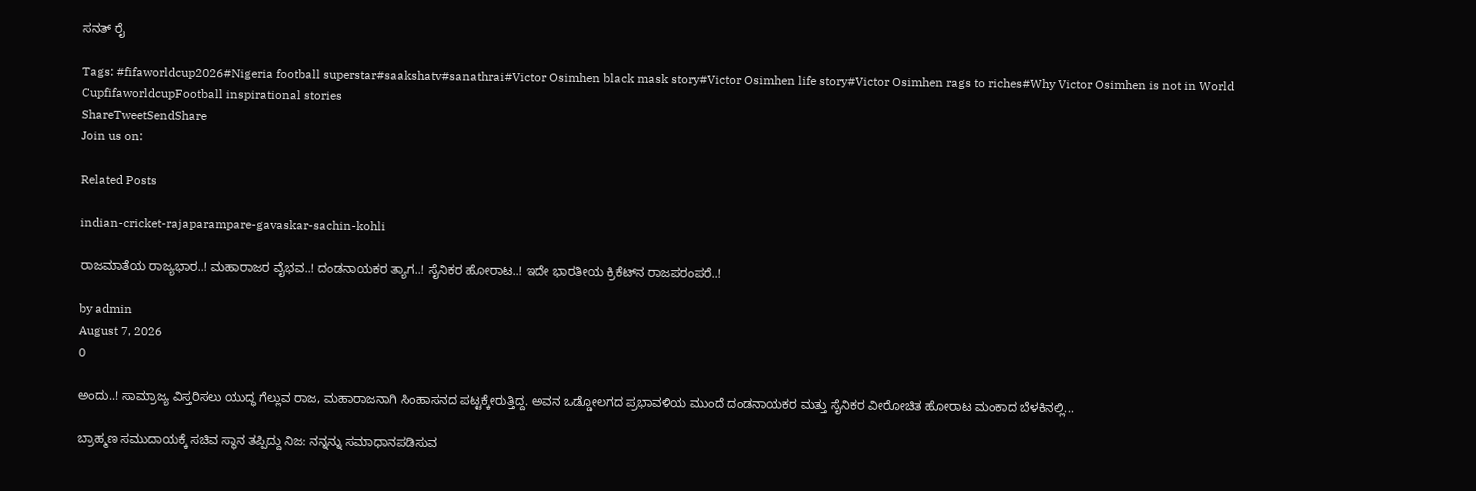ಸನತ್ ರೈ

Tags: #fifaworldcup2026#Nigeria football superstar#saakshatv#sanathrai#Victor Osimhen black mask story#Victor Osimhen life story#Victor Osimhen rags to riches#Why Victor Osimhen is not in World CupfifaworldcupFootball inspirational stories
ShareTweetSendShare
Join us on:

Related Posts

indian-cricket-rajaparampare-gavaskar-sachin-kohli

ರಾಜಮಾತೆಯ ರಾಜ್ಯಭಾರ..! ಮಹಾರಾಜರ ವೈಭವ..! ದಂಡನಾಯಕರ ತ್ಯಾಗ..! ಸೈನಿಕರ ಹೋರಾಟ..! ಇದೇ ಭಾರತೀಯ ಕ್ರಿಕೆಟ್‍ನ ರಾಜಪರಂಪರೆ..!

by admin
August 7, 2026
0

ಅಂದು..! ಸಾಮ್ರಾಜ್ಯ ವಿಸ್ತರಿಸಲು ಯುದ್ಧ ಗೆಲ್ಲುವ ರಾಜ, ಮಹಾರಾಜನಾಗಿ ಸಿಂಹಾಸನದ ಪಟ್ಟಕ್ಕೇರುತ್ತಿದ್ದ. ಅವನ ಒಡ್ಡೋಲಗದ ಪ್ರಭಾವಳಿಯ ಮುಂದೆ ದಂಡನಾಯಕರ ಮತ್ತು ಸೈನಿಕರ ವೀರೋಚಿತ ಹೋರಾಟ ಮಂಕಾದ ಬೆಳಕಿನಲ್ಲಿ...

ಬ್ರಾಹ್ಮಣ ಸಮುದಾಯಕ್ಕೆ ಸಚಿವ ಸ್ಥಾನ ತಪ್ಪಿದ್ದು ನಿಜ: ನನ್ನನ್ನು ಸಮಾಧಾನಪಡಿಸುವ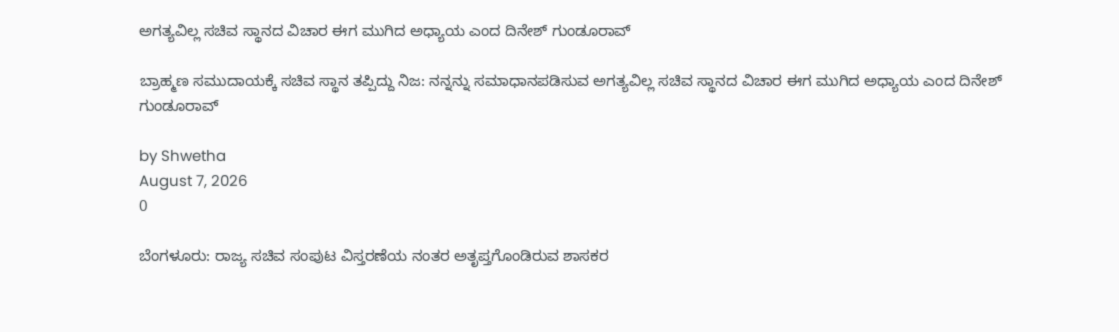ಅಗತ್ಯವಿಲ್ಲ ಸಚಿವ ಸ್ಥಾನದ ವಿಚಾರ ಈಗ ಮುಗಿದ ಅಧ್ಯಾಯ ಎಂದ ದಿನೇಶ್‌ ಗುಂಡೂರಾವ್

ಬ್ರಾಹ್ಮಣ ಸಮುದಾಯಕ್ಕೆ ಸಚಿವ ಸ್ಥಾನ ತಪ್ಪಿದ್ದು ನಿಜ: ನನ್ನನ್ನು ಸಮಾಧಾನಪಡಿಸುವ ಅಗತ್ಯವಿಲ್ಲ ಸಚಿವ ಸ್ಥಾನದ ವಿಚಾರ ಈಗ ಮುಗಿದ ಅಧ್ಯಾಯ ಎಂದ ದಿನೇಶ್‌ ಗುಂಡೂರಾವ್

by Shwetha
August 7, 2026
0

ಬೆಂಗಳೂರು: ರಾಜ್ಯ ಸಚಿವ ಸಂಪುಟ ವಿಸ್ತರಣೆಯ ನಂತರ ಅತೃಪ್ತಗೊಂಡಿರುವ ಶಾಸಕರ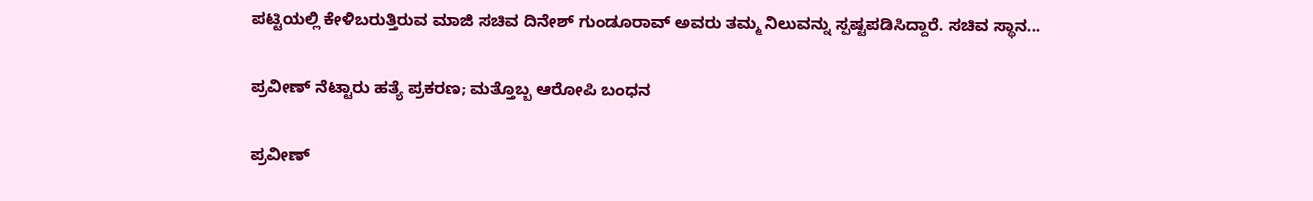ಪಟ್ಟಿಯಲ್ಲಿ ಕೇಳಿಬರುತ್ತಿರುವ ಮಾಜಿ ಸಚಿವ ದಿನೇಶ್‌ ಗುಂಡೂರಾವ್ ಅವರು ತಮ್ಮ ನಿಲುವನ್ನು ಸ್ಪಷ್ಟಪಡಿಸಿದ್ದಾರೆ. ಸಚಿವ ಸ್ಥಾನ...

ಪ್ರವೀಣ್ ನೆಟ್ಟಾರು ಹತ್ಯೆ ಪ್ರಕರಣ; ಮತ್ತೊಬ್ಬ ಆರೋಪಿ ಬಂಧನ

ಪ್ರವೀಣ್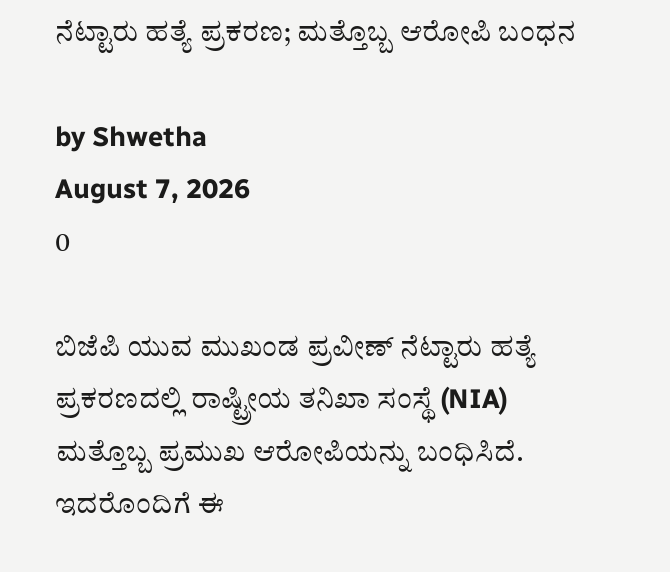ನೆಟ್ಟಾರು ಹತ್ಯೆ ಪ್ರಕರಣ; ಮತ್ತೊಬ್ಬ ಆರೋಪಿ ಬಂಧನ

by Shwetha
August 7, 2026
0

ಬಿಜೆಪಿ ಯುವ ಮುಖಂಡ ಪ್ರವೀಣ್ ನೆಟ್ಟಾರು ಹತ್ಯೆ ಪ್ರಕರಣದಲ್ಲಿ ರಾಷ್ಟ್ರೀಯ ತನಿಖಾ ಸಂಸ್ಥೆ (NIA) ಮತ್ತೊಬ್ಬ ಪ್ರಮುಖ ಆರೋಪಿಯನ್ನು ಬಂಧಿಸಿದೆ. ಇದರೊಂದಿಗೆ ಈ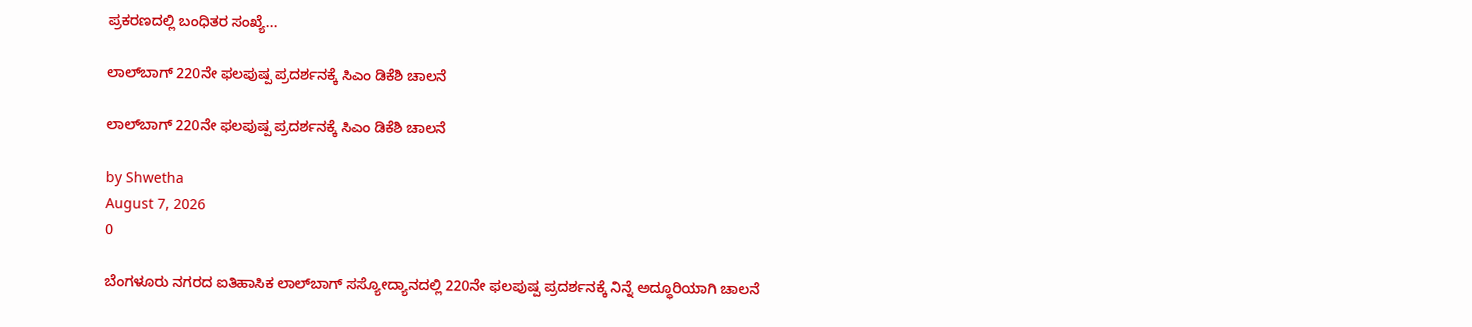ಪ್ರಕರಣದಲ್ಲಿ ಬಂಧಿತರ ಸಂಖ್ಯೆ...

ಲಾಲ್‌ಬಾಗ್ 220ನೇ ಫಲಪುಷ್ಪ ಪ್ರದರ್ಶನಕ್ಕೆ ಸಿಎಂ ಡಿಕೆಶಿ ಚಾಲನೆ

ಲಾಲ್‌ಬಾಗ್ 220ನೇ ಫಲಪುಷ್ಪ ಪ್ರದರ್ಶನಕ್ಕೆ ಸಿಎಂ ಡಿಕೆಶಿ ಚಾಲನೆ

by Shwetha
August 7, 2026
0

ಬೆಂಗಳೂರು ನಗರದ ಐತಿಹಾಸಿಕ ಲಾಲ್‌ಬಾಗ್ ಸಸ್ಯೋದ್ಯಾನದಲ್ಲಿ 220ನೇ ಫಲಪುಷ್ಪ ಪ್ರದರ್ಶನಕ್ಕೆ ನಿನ್ನೆ ಅದ್ಧೂರಿಯಾಗಿ ಚಾಲನೆ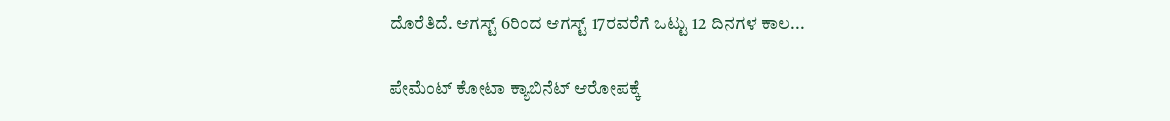ದೊರೆತಿದೆ. ಆಗಸ್ಟ್ 6ರಿಂದ ಆಗಸ್ಟ್ 17ರವರೆಗೆ ಒಟ್ಟು 12 ದಿನಗಳ ಕಾಲ...

ಪೇಮೆಂಟ್ ಕೋಟಾ ಕ್ಯಾಬಿನೆಟ್ ಆರೋಪಕ್ಕೆ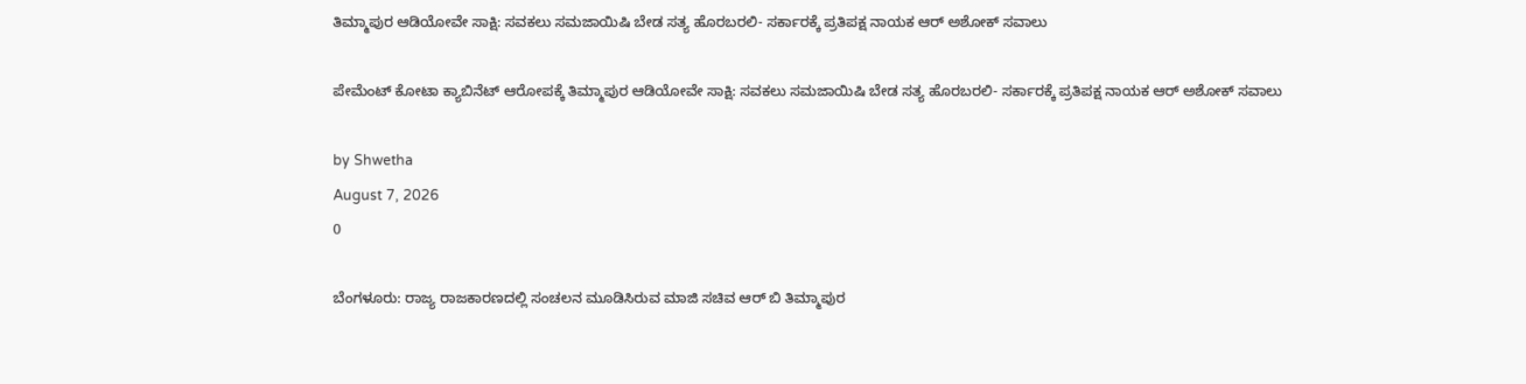ತಿಮ್ಮಾಪುರ ಆಡಿಯೋವೇ ಸಾಕ್ಷಿ: ಸವಕಲು ಸಮಜಾಯಿಷಿ ಬೇಡ ಸತ್ಯ ಹೊರಬರಲಿ- ಸರ್ಕಾರಕ್ಕೆ ಪ್ರತಿಪಕ್ಷ ನಾಯಕ ಆರ್ ಅಶೋಕ್ ಸವಾಲು

ಪೇಮೆಂಟ್ ಕೋಟಾ ಕ್ಯಾಬಿನೆಟ್ ಆರೋಪಕ್ಕೆ ತಿಮ್ಮಾಪುರ ಆಡಿಯೋವೇ ಸಾಕ್ಷಿ: ಸವಕಲು ಸಮಜಾಯಿಷಿ ಬೇಡ ಸತ್ಯ ಹೊರಬರಲಿ- ಸರ್ಕಾರಕ್ಕೆ ಪ್ರತಿಪಕ್ಷ ನಾಯಕ ಆರ್ ಅಶೋಕ್ ಸವಾಲು

by Shwetha
August 7, 2026
0

ಬೆಂಗಳೂರು: ರಾಜ್ಯ ರಾಜಕಾರಣದಲ್ಲಿ ಸಂಚಲನ ಮೂಡಿಸಿರುವ ಮಾಜಿ ಸಚಿವ ಆರ್ ಬಿ ತಿಮ್ಮಾಪುರ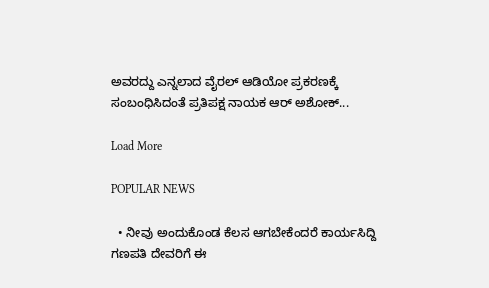ಅವರದ್ದು ಎನ್ನಲಾದ ವೈರಲ್ ಆಡಿಯೋ ಪ್ರಕರಣಕ್ಕೆ ಸಂಬಂಧಿಸಿದಂತೆ ಪ್ರತಿಪಕ್ಷ ನಾಯಕ ಆರ್ ಅಶೋಕ್...

Load More

POPULAR NEWS

  • ನೀವು ಅಂದುಕೊಂಡ ಕೆಲಸ ಆಗಬೇಕೆಂದರೆ ಕಾರ್ಯಸಿದ್ದಿ ಗಣಪತಿ ದೇವರಿಗೆ ಈ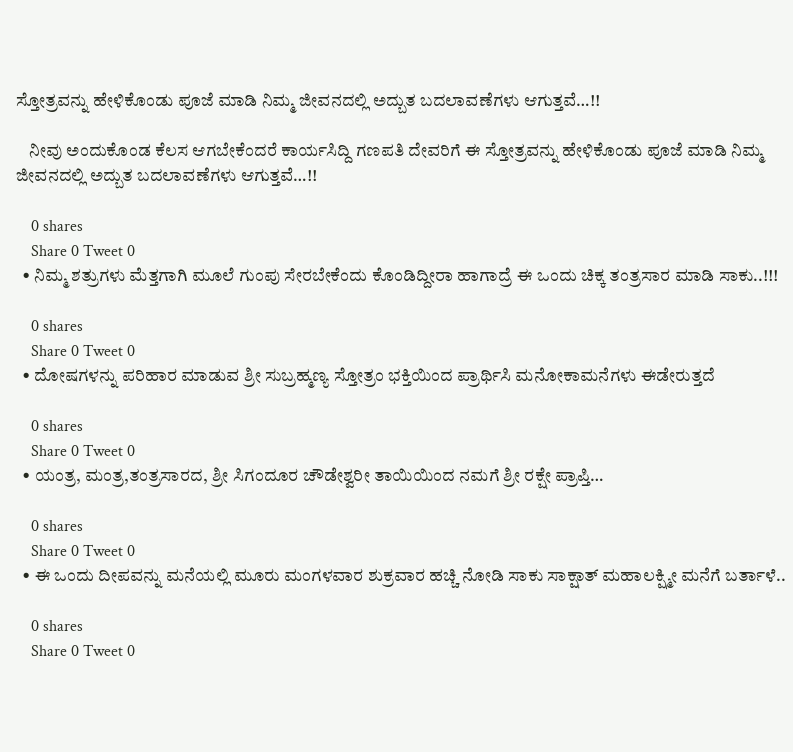ಸ್ತೋತ್ರವನ್ನು ಹೇಳಿಕೊಂಡು ಪೂಜೆ ಮಾಡಿ ನಿಮ್ಮ ಜೀವನದಲ್ಲಿ ಅದ್ಬುತ ಬದಲಾವಣೆಗಳು ಆಗುತ್ತವೆ…!!

    ನೀವು ಅಂದುಕೊಂಡ ಕೆಲಸ ಆಗಬೇಕೆಂದರೆ ಕಾರ್ಯಸಿದ್ದಿ ಗಣಪತಿ ದೇವರಿಗೆ ಈ ಸ್ತೋತ್ರವನ್ನು ಹೇಳಿಕೊಂಡು ಪೂಜೆ ಮಾಡಿ ನಿಮ್ಮ ಜೀವನದಲ್ಲಿ ಅದ್ಬುತ ಬದಲಾವಣೆಗಳು ಆಗುತ್ತವೆ…!!

    0 shares
    Share 0 Tweet 0
  • ನಿಮ್ಮ ಶತ್ರುಗಳು ಮೆತ್ತಗಾಗಿ ಮೂಲೆ ಗುಂಪು ಸೇರಬೇಕೆಂದು ಕೊಂಡಿದ್ದೀರಾ ಹಾಗಾದ್ರೆ ಈ ಒಂದು ಚಿಕ್ಕ ತಂತ್ರಸಾರ ಮಾಡಿ ಸಾಕು..!!!

    0 shares
    Share 0 Tweet 0
  • ದೋಷಗಳನ್ನು ಪರಿಹಾರ ಮಾಡುವ ಶ್ರೀ ಸುಬ್ರಹ್ಮಣ್ಯ ಸ್ತೋತ್ರಂ ಭಕ್ತಿಯಿಂದ ಪ್ರಾರ್ಥಿಸಿ ಮನೋಕಾಮನೆಗಳು ಈಡೇರುತ್ತದೆ

    0 shares
    Share 0 Tweet 0
  • ಯಂತ್ರ, ಮಂತ್ರ,ತಂತ್ರಸಾರದ, ಶ್ರೀ ಸಿಗಂದೂರ ಚೌಡೇಶ್ವರೀ ತಾಯಿಯಿಂದ ನಮಗೆ ಶ್ರೀ ರಕ್ಷೇ ಪ್ರಾಪ್ತಿ…

    0 shares
    Share 0 Tweet 0
  • ಈ ಒಂದು ದೀಪವನ್ನು ಮನೆಯಲ್ಲಿ ಮೂರು ಮಂಗಳವಾರ ಶುಕ್ರವಾರ ಹಚ್ಚಿ ನೋಡಿ ಸಾಕು ಸಾಕ್ಷಾತ್ ಮಹಾಲಕ್ಷ್ಮೀ ಮನೆಗೆ ಬರ್ತಾಳೆ..

    0 shares
    Share 0 Tweet 0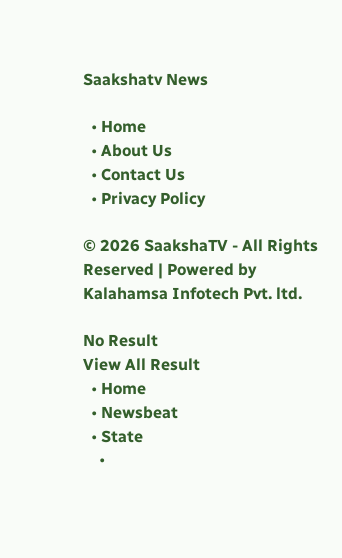Saakshatv News

  • Home
  • About Us
  • Contact Us
  • Privacy Policy

© 2026 SaakshaTV - All Rights Reserved | Powered by Kalahamsa Infotech Pvt. ltd.

No Result
View All Result
  • Home
  • Newsbeat
  • State
    •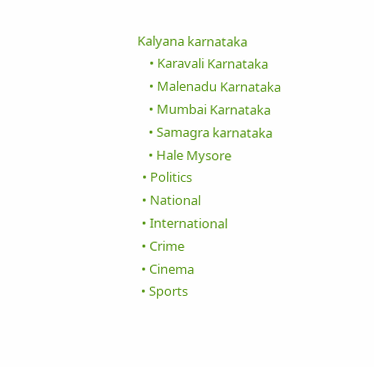Kalyana karnataka
    • Karavali Karnataka
    • Malenadu Karnataka
    • Mumbai Karnataka
    • Samagra karnataka
    • Hale Mysore
  • Politics
  • National
  • International
  • Crime
  • Cinema
  • Sports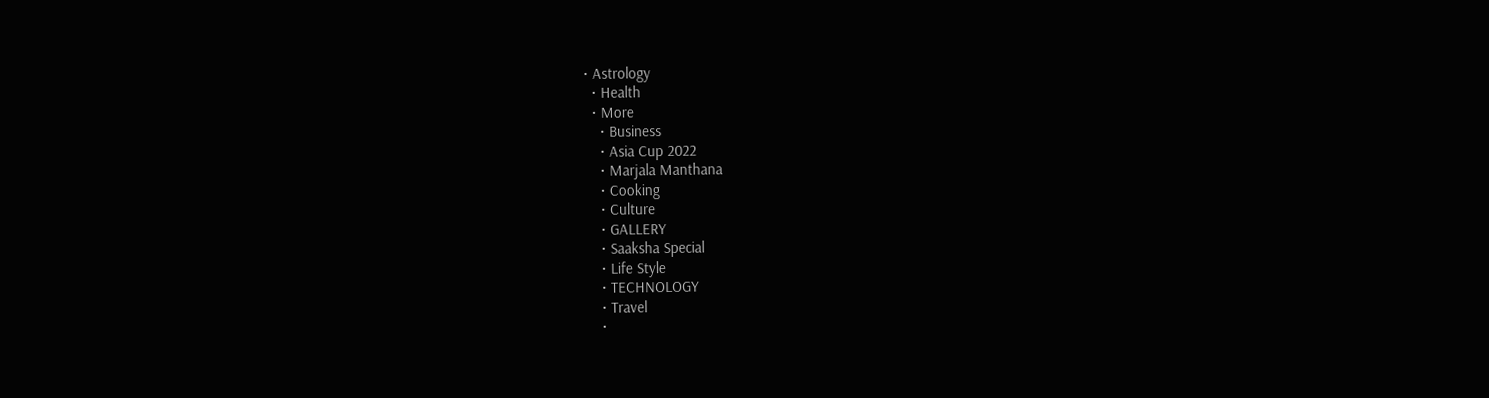• Astrology
  • Health
  • More
    • Business
    • Asia Cup 2022
    • Marjala Manthana
    • Cooking
    • Culture
    • GALLERY
    • Saaksha Special
    • Life Style
    • TECHNOLOGY
    • Travel
    •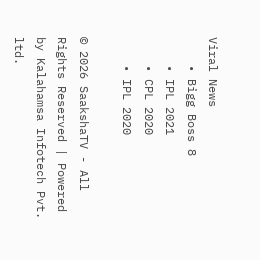Viral News
    • Bigg Boss 8
    • IPL 2021
    • CPL 2020
    • IPL 2020

© 2026 SaakshaTV - All Rights Reserved | Powered by Kalahamsa Infotech Pvt. ltd.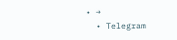• →
  • Telegram